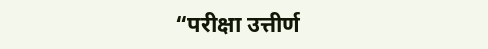“परीक्षा उत्तीर्ण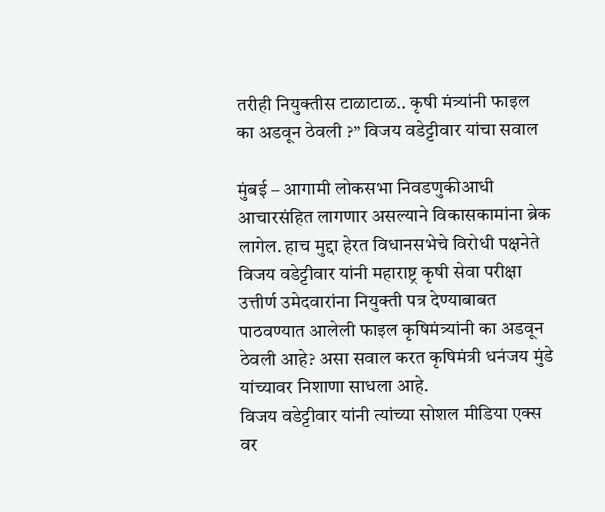तरीही नियुक्तीस टाळाटाळ.. कृषी मंत्र्यांनी फाइल का अडवून ठेवली ?” विजय वडेट्टीवार यांचा सवाल

मुंबई – आगामी लोकसभा निवडणुकीआधी आचारसंहित लागणार असल्याने विकासकामांना ब्रेक लागेल. हाच मुद्दा हेरत विधानसभेचे विरोधी पक्षनेते विजय वडेट्टीवार यांनी महाराष्ट्र कृषी सेवा परीक्षा उत्तीर्ण उमेदवारांना नियुक्ती पत्र देण्याबाबत पाठवण्यात आलेली फाइल कृषिमंत्र्यांनी का अडवून ठेवली आहे? असा सवाल करत कृषिमंत्री धनंजय मुंडे यांच्यावर निशाणा साधला आहे.
विजय वडेट्टीवार यांनी त्यांच्या सोशल मीडिया एक्स वर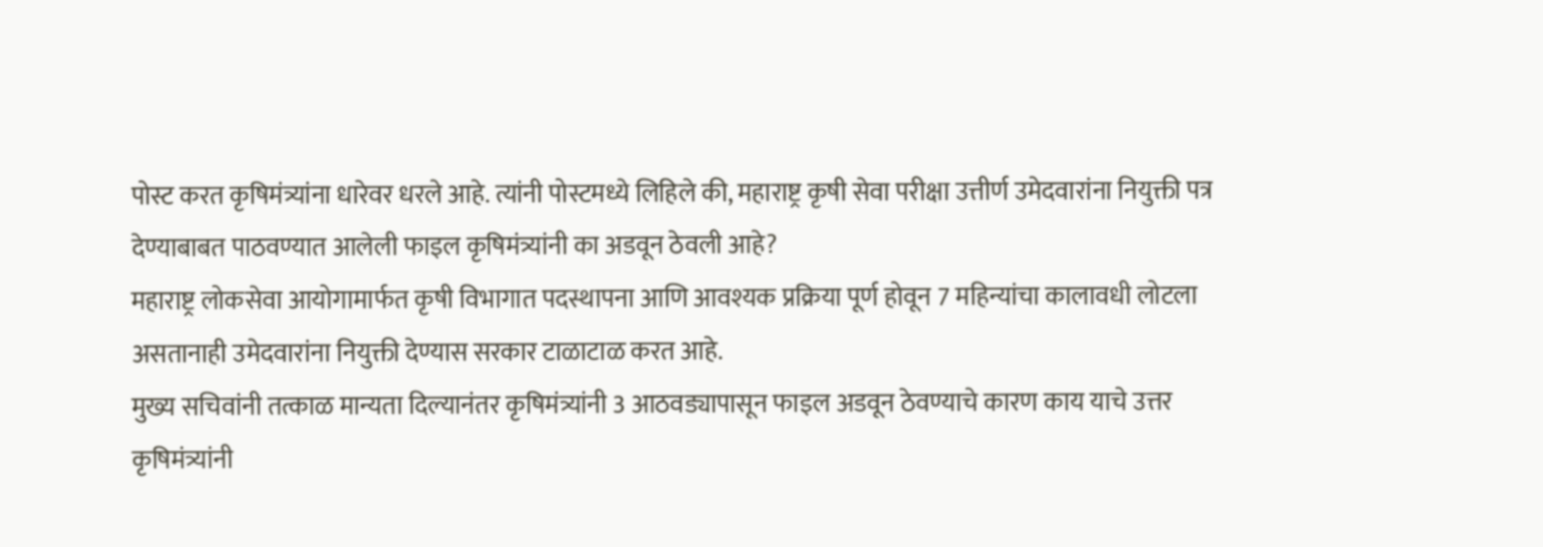पोस्ट करत कृषिमंत्र्यांना धारेवर धरले आहे. त्यांनी पोस्टमध्ये लिहिले की, महाराष्ट्र कृषी सेवा परीक्षा उत्तीर्ण उमेदवारांना नियुक्ती पत्र देण्याबाबत पाठवण्यात आलेली फाइल कृषिमंत्र्यांनी का अडवून ठेवली आहे?
महाराष्ट्र लोकसेवा आयोगामार्फत कृषी विभागात पदस्थापना आणि आवश्यक प्रक्रिया पूर्ण होवून 7 महिन्यांचा कालावधी लोटला असतानाही उमेदवारांना नियुक्ती देण्यास सरकार टाळाटाळ करत आहे.
मुख्य सचिवांनी तत्काळ मान्यता दिल्यानंतर कृषिमंत्र्यांनी 3 आठवड्यापासून फाइल अडवून ठेवण्याचे कारण काय याचे उत्तर कृषिमंत्र्यांनी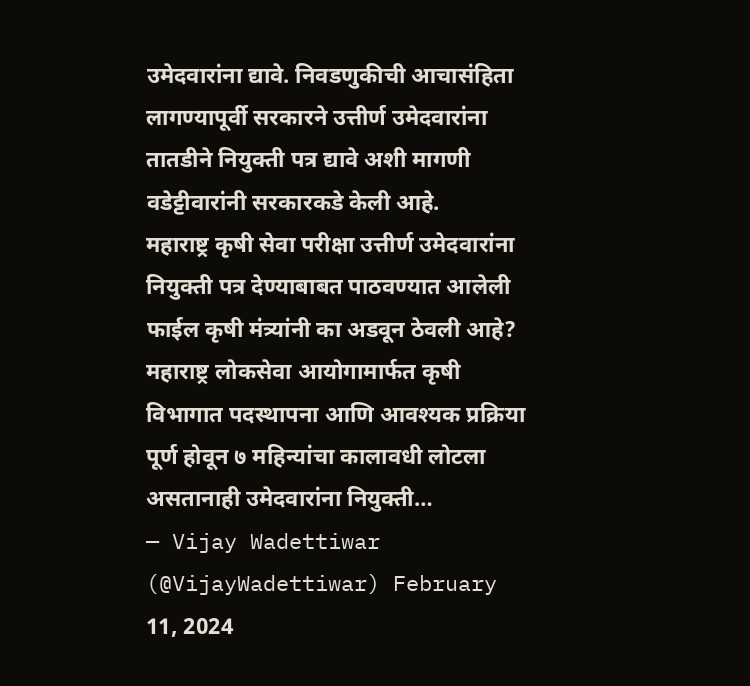उमेदवारांना द्यावे. निवडणुकीची आचासंहिता लागण्यापूर्वी सरकारने उत्तीर्ण उमेदवारांना तातडीने नियुक्ती पत्र द्यावे अशी मागणी वडेट्टीवारांनी सरकारकडे केली आहे.
महाराष्ट्र कृषी सेवा परीक्षा उत्तीर्ण उमेदवारांना नियुक्ती पत्र देण्याबाबत पाठवण्यात आलेली फाईल कृषी मंत्र्यांनी का अडवून ठेवली आहे?
महाराष्ट्र लोकसेवा आयोगामार्फत कृषी विभागात पदस्थापना आणि आवश्यक प्रक्रिया पूर्ण होवून ७ महिन्यांचा कालावधी लोटला असतानाही उमेदवारांना नियुक्ती…
— Vijay Wadettiwar (@VijayWadettiwar) February 11, 2024